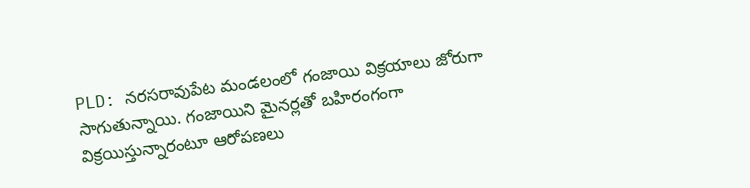PLD: నరసరావుపేట మండలంలో గంజాయి విక్రయాలు జోరుగా సాగుతున్నాయి. గంజాయిని మైనర్లతో బహిరంగంగా విక్రయిస్తున్నారంటూ ఆరోపణలు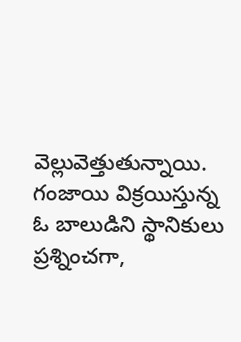వెల్లువెత్తుతున్నాయి. గంజాయి విక్రయిస్తున్న ఓ బాలుడిని స్థానికులు ప్రశ్నించగా,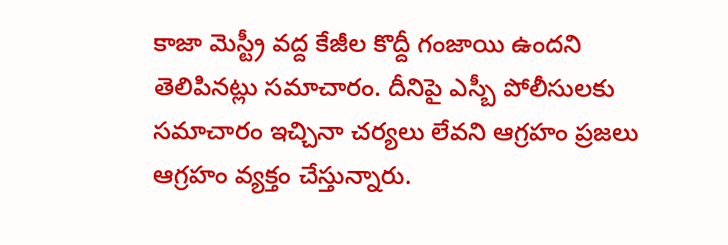కాజా మెస్ట్రీ వద్ద కేజీల కొద్దీ గంజాయి ఉందని తెలిపినట్లు సమాచారం. దీనిపై ఎస్బీ పోలీసులకు సమాచారం ఇచ్చినా చర్యలు లేవని ఆగ్రహం ప్రజలు ఆగ్రహం వ్యక్తం చేస్తున్నారు.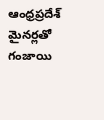ఆంధ్రప్రదేశ్
మైనర్లతో గంజాయి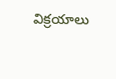విక్రయాలు